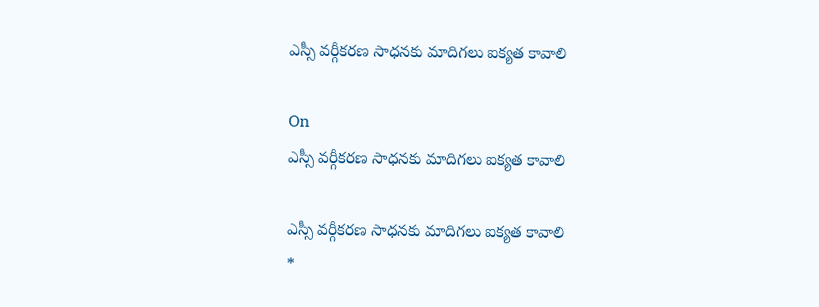ఎస్సీ వర్గీకరణ సాధనకు మాదిగలు ఐక్యత కావాలి

On
ఎస్సీ వర్గీకరణ సాధనకు మాదిగలు ఐక్యత కావాలి

ఎస్సీ వర్గీకరణ సాధనకు మాదిగలు ఐక్యత కావాలి
*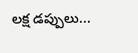లక్ష డప్పులు...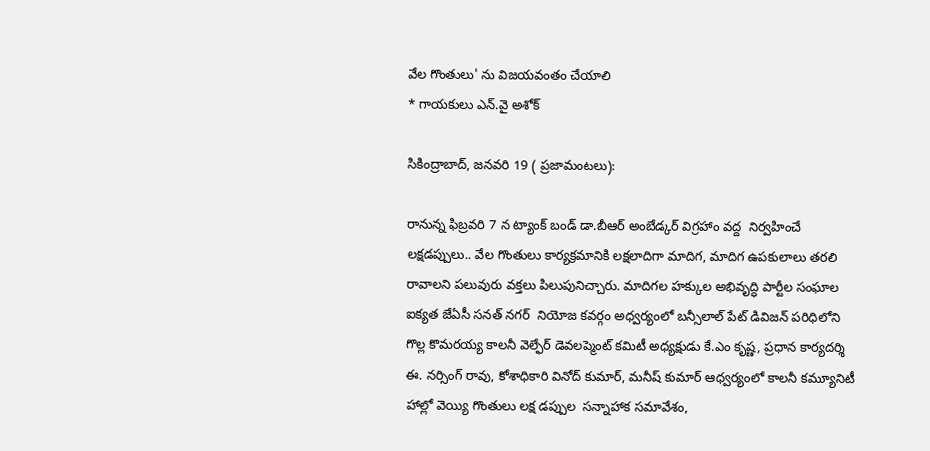వేల గొంతులు' ను విజయవంతం చేయాలి
* గాయకులు ఎన్.వై అశోక్

సికింద్రాబాద్, జనవరి 19 ( ప్రజామంటలు):

రానున్న ఫిబ్రవరి 7 న ట్యాంక్ బండ్ డా.బీఆర్ అంబేడ్కర్ విగ్రహాం వద్ద  నిర్వహించే లక్షడప్పులు.. వేల గొంతులు కార్యక్రమానికి లక్షలాదిగా మాదిగ, మాదిగ ఉపకులాలు తరలి రావాలని పలువురు వక్తలు పిలుపునిచ్చారు. మాదిగల హక్కుల అభివృద్ధి పార్టీల సంఘాల ఐక్యత జేఏసీ సనత్ నగర్  నియోజ కవర్గం అధ్వర్యంలో బన్సీలాల్ పేట్ డివిజన్ పరిధిలోని గొల్ల కొమరయ్య కాలనీ వెల్ఫేర్ డెవలప్మెంట్ కమిటీ అధ్యక్షుడు కే.ఎం కృష్ణ, ప్రధాన కార్యదర్శి ఈ. నర్సింగ్ రావు, కోశాధికారి వినోద్ కుమార్, మనీష్ కుమార్ ఆధ్వర్యంలో కాలనీ కమ్యూనిటీ హాల్లో వెయ్యి గొంతులు లక్ష డప్పుల  సన్నాహాక సమావేశం,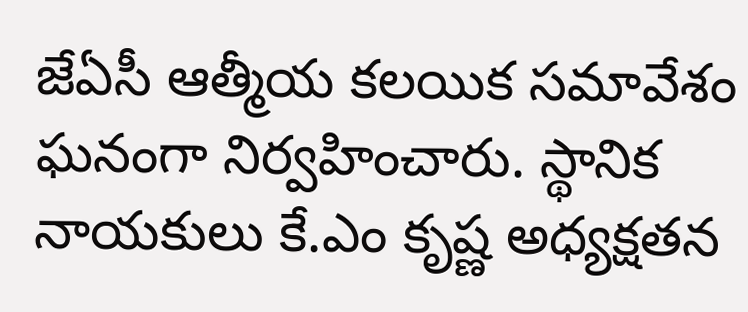జేఏసీ ఆత్మీయ కలయిక సమావేశం ఘనంగా నిర్వహించారు. స్థానిక నాయకులు కే.ఎం కృష్ణ అధ్యక్షతన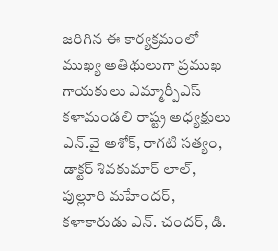జరిగిన ఈ కార్యక్రమంలో ముఖ్య అతిథులుగా ప్రముఖ గాయకులు ఎమ్మార్పీఎస్ కళామండలి రాష్ట్ర అధ్యక్షులు ఎన్.వై అశోక్, రాగటి సత్యం, డాక్టర్ శివకుమార్ లాల్, పుల్లూరి మహేందర్, కళాకారుడు ఎన్. చందర్, డి.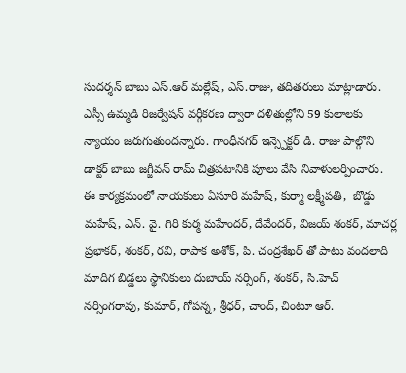సుదర్శన్ బాబు ఎస్.ఆర్ మల్లేష్, ఎస్.రాజు, తదితరులు మాట్లాడారు. ఎస్సీ ఉమ్మడి రిజర్వేషన్ వర్గీకరణ ద్వారా దళితుల్లోని 59 కులాలకు న్యాయం జరుగుతుందన్నారు. గాంధీనగర్ ఇన్స్పెక్టర్ డి. రాజు పాల్గొని డాక్టర్ బాబు జగ్జీవన్ రామ్ చిత్రపటానికి పూలు వేసి నివాళులర్పించారు. ఈ కార్యక్రమంలో నాయకులు ఏసూరి మహేష్, కుర్మా లక్ష్మీపతి,  బొడ్డు మహేష్, ఎన్. వై. గిరి కుర్మ మహేందర్, దేవేందర్, విజయ్ శంకర్, మాచర్ల ప్రభాకర్, శంకర్, రవి, రాపాక అశోక్, పి. చంద్రశేఖర్ తో పాటు వందలాది మాదిగ బిడ్డలు స్థానికులు దుబాయ్ నర్సింగ్, శంకర్, సి.హెచ్ నర్సింగరావు, కుమార్, గోపన్న, శ్రీధర్, చాంద్, చింటూ ఆర్.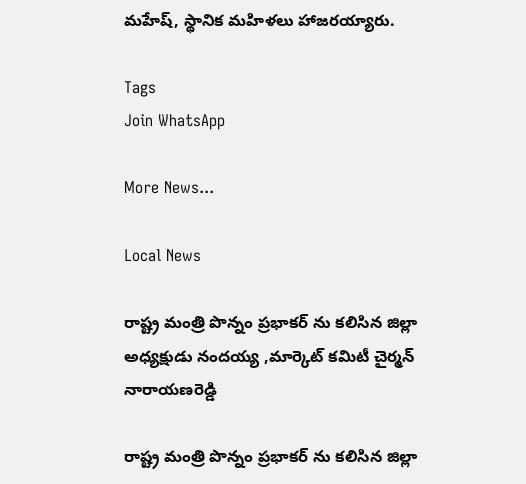మహేష్, స్థానిక మహిళలు హాజరయ్యారు.

Tags
Join WhatsApp

More News...

Local News

రాష్ట్ర మంత్రి పొన్నం ప్రభాకర్ ను కలిసిన జిల్లా అధ్యక్షుడు నందయ్య ,మార్కెట్ కమిటీ చైర్మన్ నారాయణరెడ్డి

రాష్ట్ర మంత్రి పొన్నం ప్రభాకర్ ను కలిసిన జిల్లా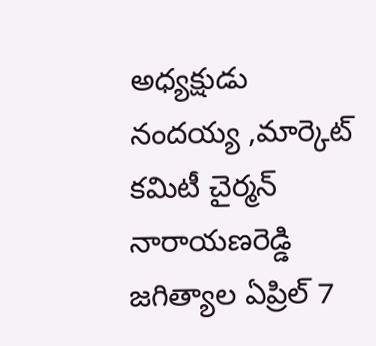అధ్యక్షుడు నందయ్య ,మార్కెట్ కమిటీ చైర్మన్ నారాయణరెడ్డి జగిత్యాల ఏప్రిల్ 7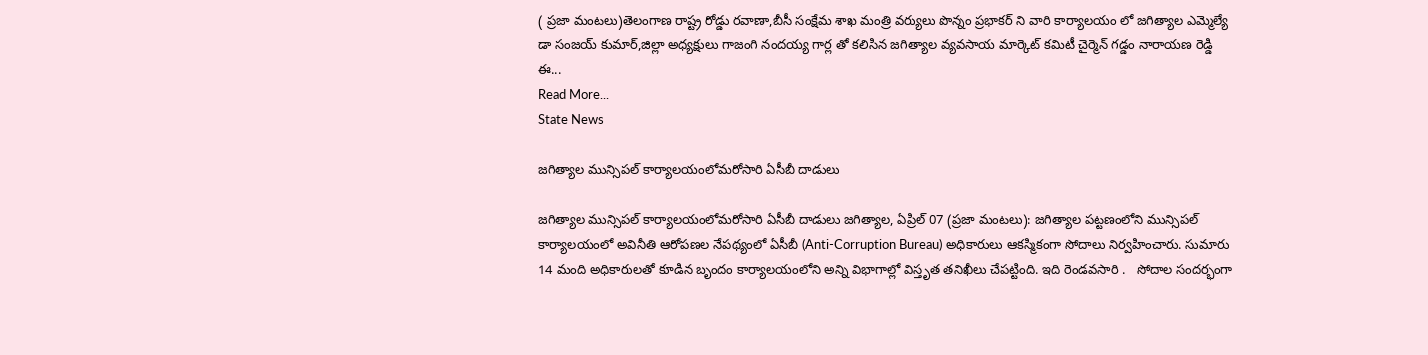( ప్రజా మంటలు)తెలంగాణ రాష్ట్ర రోడ్డు రవాణా,బీసీ సంక్షేమ శాఖ మంత్రి వర్యులు పొన్నం ప్రభాకర్ ని వారి కార్యాలయం లో జగిత్యాల ఎమ్మెల్యే డా సంజయ్ కుమార్,జిల్లా అధ్యక్షులు గాజంగి నందయ్య గార్ల తో కలిసిన జగిత్యాల వ్యవసాయ మార్కెట్ కమిటీ చైర్మెన్ గడ్డం నారాయణ రెడ్డి ఈ...
Read More...
State News

జగిత్యాల మున్సిపల్ కార్యాలయంలోమరోసారి ఏసీబీ దాడులు

జగిత్యాల మున్సిపల్ కార్యాలయంలోమరోసారి ఏసీబీ దాడులు జగిత్యాల, ఏప్రిల్ 07 (ప్రజా మంటలు): జగిత్యాల పట్టణంలోని మున్సిపల్ కార్యాలయంలో అవినీతి ఆరోపణల నేపథ్యంలో ఏసీబీ (Anti-Corruption Bureau) అధికారులు ఆకస్మికంగా సోదాలు నిర్వహించారు. సుమారు 14 మంది అధికారులతో కూడిన బృందం కార్యాలయంలోని అన్ని విభాగాల్లో విస్తృత తనిఖీలు చేపట్టింది. ఇది రెండవసారి .   సోదాల సందర్భంగా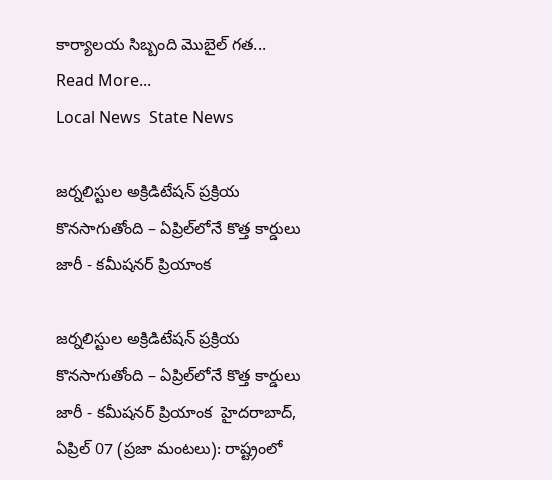కార్యాలయ సిబ్బంది మొబైల్ గత...
Read More...
Local News  State News

జర్నలిస్టుల అక్రిడిటేషన్ ప్రక్రియ కొనసాగుతోంది – ఏప్రిల్‌లోనే కొత్త కార్డులు జారీ - కమీషనర్ ప్రియాంక

జర్నలిస్టుల అక్రిడిటేషన్ ప్రక్రియ కొనసాగుతోంది – ఏప్రిల్‌లోనే కొత్త కార్డులు జారీ - కమీషనర్ ప్రియాంక  హైదరాబాద్, ఏప్రిల్ 07 (ప్రజా మంటలు): రాష్ట్రంలో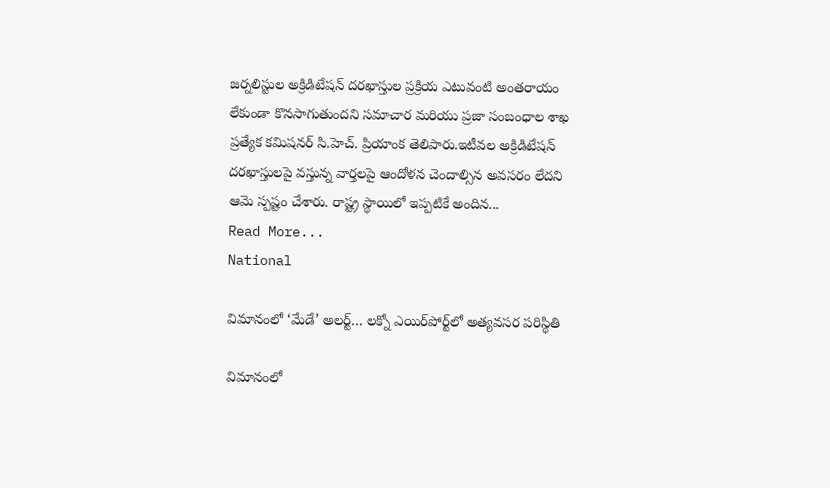జర్నలిస్టుల అక్రిడిటేషన్ దరఖాస్తుల ప్రక్రియ ఎటువంటి అంతరాయం లేకుండా కొనసాగుతుందని సమాచార మరియు ప్రజా సంబంధాల శాఖ ప్రత్యేక కమిషనర్ సి.హెచ్. ప్రియాంక తెలిపారు.ఇటీవల అక్రిడిటేషన్ దరఖాస్తులపై వస్తున్న వార్తలపై ఆందోళన చెందాల్సిన అవసరం లేదని ఆమె స్పష్టం చేశారు. రాష్ట్ర స్థాయిలో ఇప్పటికే అందిన...
Read More...
National

విమానంలో ‘మేడే’ అలర్ట్… లక్నో ఎయిర్‌పోర్ట్‌లో అత్యవసర పరిస్థితి

విమానంలో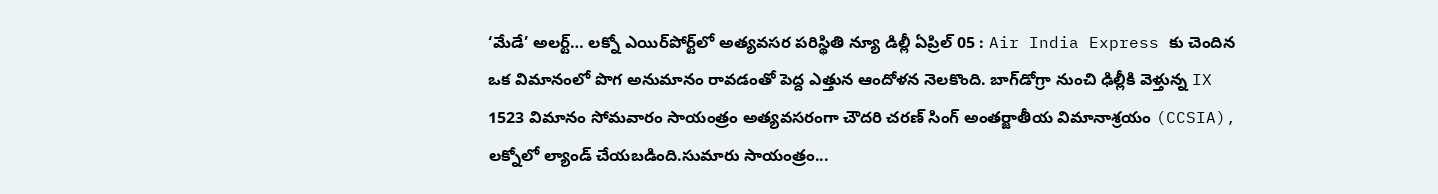‘మేడే’ అలర్ట్… లక్నో ఎయిర్‌పోర్ట్‌లో అత్యవసర పరిస్థితి న్యూ డిల్లీ ఏప్రిల్ 05 : Air India Express కు చెందిన ఒక విమానంలో పొగ అనుమానం రావడంతో పెద్ద ఎత్తున ఆందోళన నెలకొంది. బాగ్‌డోగ్రా నుంచి ఢిల్లీకి వెళ్తున్న IX 1523 విమానం సోమవారం సాయంత్రం అత్యవసరంగా చౌదరి చరణ్ సింగ్ అంతర్జాతీయ విమానాశ్రయం (CCSIA), లక్నోలో ల్యాండ్ చేయబడింది.సుమారు సాయంత్రం...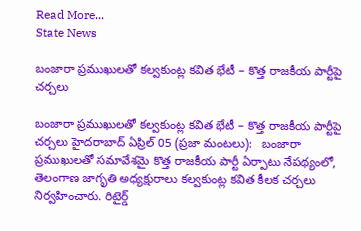Read More...
State News

బంజారా ప్రముఖులతో కల్వకుంట్ల కవిత భేటీ – కొత్త రాజకీయ పార్టీపై చర్చలు

బంజారా ప్రముఖులతో కల్వకుంట్ల కవిత భేటీ – కొత్త రాజకీయ పార్టీపై చర్చలు హైదరాబాద్ ఏప్రిల్ 05 (ప్రజా మంటలు):   బంజారా ప్రముఖులతో సమావేశమై కొత్త రాజకీయ పార్టీ ఏర్పాటు నేపథ్యంలో, తెలంగాణ జాగృతి అధ్యక్షురాలు కల్వకుంట్ల కవిత కీలక చర్చలు నిర్వహించారు. రిటైర్డ్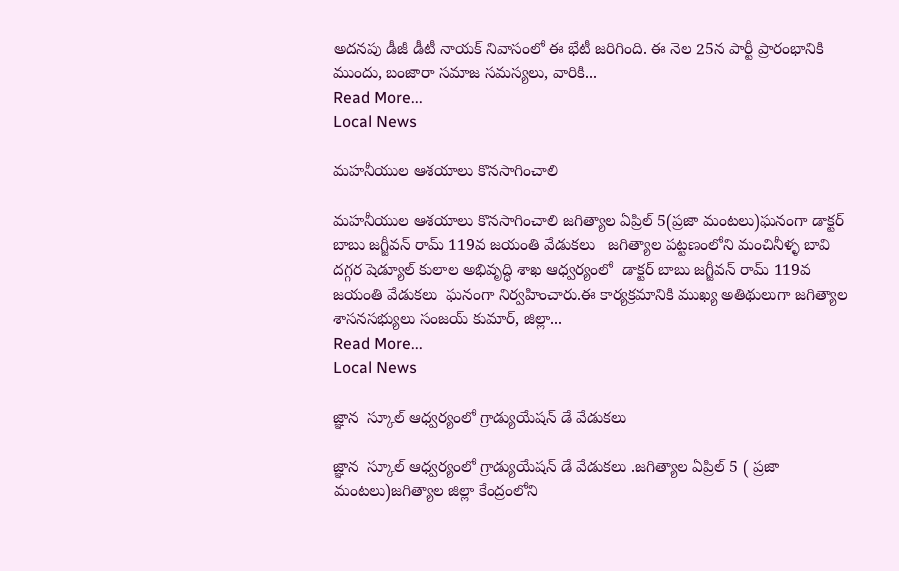అదనపు డీజీ డీటీ నాయక్ నివాసంలో ఈ భేటీ జరిగింది. ఈ నెల 25న పార్టీ ప్రారంభానికి ముందు, బంజారా సమాజ సమస్యలు, వారికి...
Read More...
Local News

మహనీయుల ఆశయాలు కొనసాగించాలి

మహనీయుల ఆశయాలు కొనసాగించాలి జగిత్యాల ఏప్రిల్ 5(ప్రజా మంటలు)ఘనంగా డాక్టర్ బాబు జగ్జీవన్ రామ్ 119వ జయంతి వేడుకలు   జగిత్యాల పట్టణంలోని మంచినీళ్ళ బావి దగ్గర షెడ్యూల్ కులాల అభివృద్ధి శాఖ ఆధ్వర్యంలో  డాక్టర్ బాబు జగ్జీవన్ రామ్ 119వ జయంతి వేడుకలు  ఘనంగా నిర్వహించారు.ఈ కార్యక్రమానికి ముఖ్య అతిథులుగా జగిత్యాల శాసనసభ్యులు సంజయ్ కుమార్, జిల్లా...
Read More...
Local News

జ్ఞాన  స్కూల్ ఆధ్వర్యంలో గ్రాడ్యుయేషన్ డే వేడుకలు

జ్ఞాన  స్కూల్ ఆధ్వర్యంలో గ్రాడ్యుయేషన్ డే వేడుకలు .జగిత్యాల ఏప్రిల్ 5 ( ప్రజా మంటలు)జగిత్యాల జిల్లా కేంద్రంలోని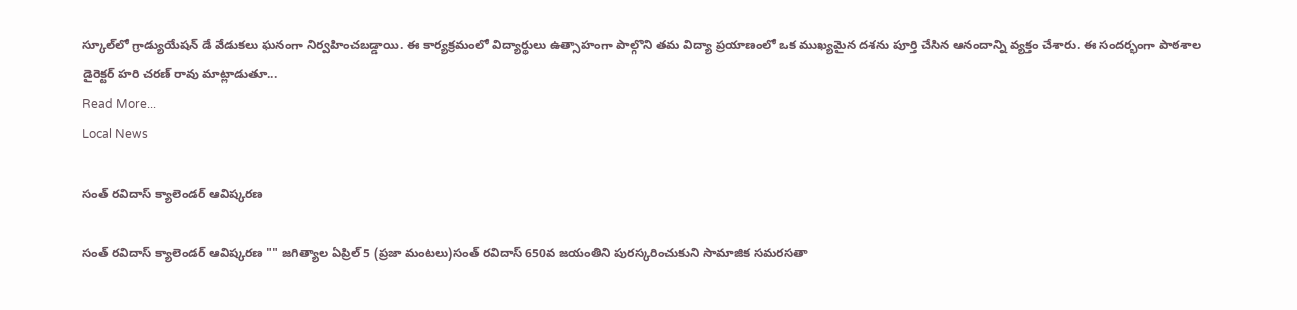స్కూల్‌లో గ్రాడ్యుయేషన్ డే వేడుకలు ఘనంగా నిర్వహించబడ్డాయి. ఈ కార్యక్రమంలో విద్యార్థులు ఉత్సాహంగా పాల్గొని తమ విద్యా ప్రయాణంలో ఒక ముఖ్యమైన దశను పూర్తి చేసిన ఆనందాన్ని వ్యక్తం చేశారు. ఈ సందర్భంగా పాఠశాల డైరెక్టర్ హరి చరణ్ రావు మాట్లాడుతూ...
Read More...
Local News

సంత్ రవిదాస్ క్యాలెండర్ ఆవిష్కరణ

సంత్ రవిదాస్ క్యాలెండర్ ఆవిష్కరణ "" జగిత్యాల ఏప్రిల్ 5 (ప్రజా మంటలు)సంత్ రవిదాస్ 650వ జయంతిని పురస్కరించుకుని సామాజిక సమరసతా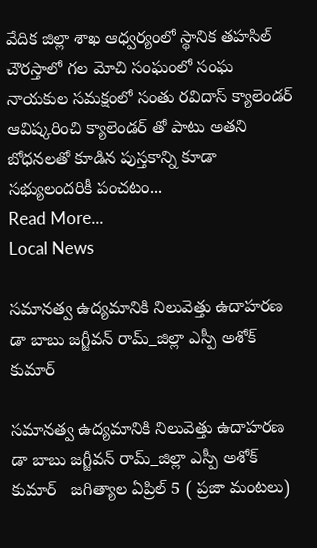వేదిక జిల్లా శాఖ ఆధ్వర్యంలో స్థానిక తహసిల్ చౌరస్తాలో గల మోచి సంఘంలో సంఘ నాయకుల సమక్షంలో సంతు రవిదాస్ క్యాలెండర్ ఆవిష్కరించి క్యాలెండర్ తో పాటు అతని బోధనలతో కూడిన పుస్తకాన్ని కూడా సభ్యులందరికీ పంచటం...
Read More...
Local News

సమానత్వ ఉద్యమానికి నిలువెత్తు ఉదాహరణ డా బాబు జగ్జీవన్ రామ్_జిల్లా ఎస్పీ అశోక్ కుమార్

సమానత్వ ఉద్యమానికి నిలువెత్తు ఉదాహరణ డా బాబు జగ్జీవన్ రామ్_జిల్లా ఎస్పీ అశోక్ కుమార్   జగిత్యాల ఏప్రిల్ 5 ( ప్రజా మంటలు)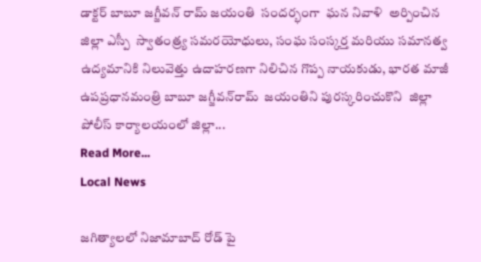డాక్టర్ బాబూ జగ్జీవన్ రామ్ జయంతి  సందర్భంగా  ఘన నివాళి  అర్పించిన జిల్లా ఎస్పీ  స్వాతంత్ర్య సమరయోధులు, సంఘ సంస్కర్త మరియు సమానత్వ ఉద్యమానికి నిలువెత్తు ఉదాహరణగా నిలిచిన గొప్ప నాయకుడు, భారత మాజీ ఉపప్రధానమంత్రి బాబూ జగ్జీవన్‌రామ్  జయంతిని పురస్కరించుకొని  జిల్లా పోలీస్ కార్యాలయంలో జిల్లా...
Read More...
Local News

జగిత్యాలలో నిజామాబాద్ రోడ్ పై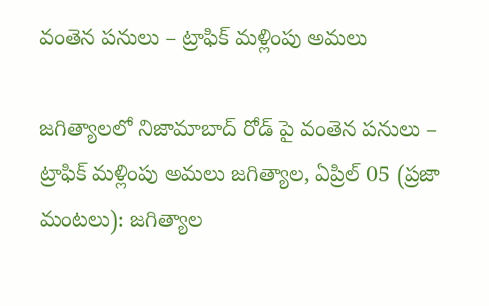వంతెన పనులు – ట్రాఫిక్ మళ్లింపు అమలు

జగిత్యాలలో నిజామాబాద్ రోడ్ పై వంతెన పనులు – ట్రాఫిక్ మళ్లింపు అమలు జగిత్యాల, ఏప్రిల్ 05 (ప్రజా మంటలు): జగిత్యాల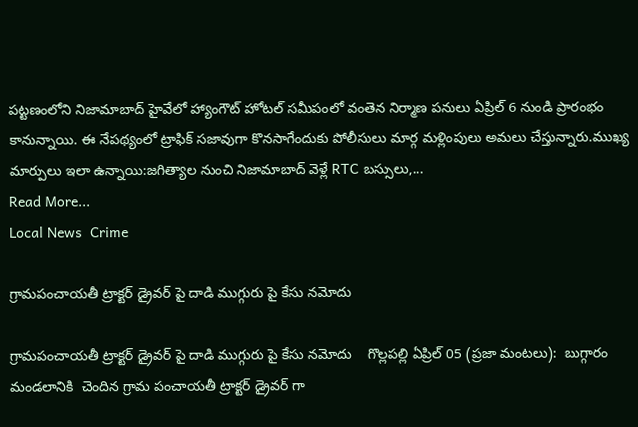పట్టణంలోని నిజామాబాద్ హైవేలో హ్యాంగౌట్ హోటల్ సమీపంలో వంతెన నిర్మాణ పనులు ఏప్రిల్ 6 నుండి ప్రారంభం కానున్నాయి. ఈ నేపథ్యంలో ట్రాఫిక్ సజావుగా కొనసాగేందుకు పోలీసులు మార్గ మళ్లింపులు అమలు చేస్తున్నారు.ముఖ్య మార్పులు ఇలా ఉన్నాయి:జగిత్యాల నుంచి నిజామాబాద్ వెళ్లే RTC బస్సులు,...
Read More...
Local News  Crime

గ్రామపంచాయతీ ట్రాక్టర్ డ్రైవర్ పై దాడి ముగ్గురు పై కేసు నమోదు

గ్రామపంచాయతీ ట్రాక్టర్ డ్రైవర్ పై దాడి ముగ్గురు పై కేసు నమోదు    గొల్లపల్లి ఏప్రిల్ 05 (ప్రజా మంటలు):  బుగ్గారం మండలానికి  చెందిన గ్రామ పంచాయతీ ట్రాక్టర్ డ్రైవర్ గా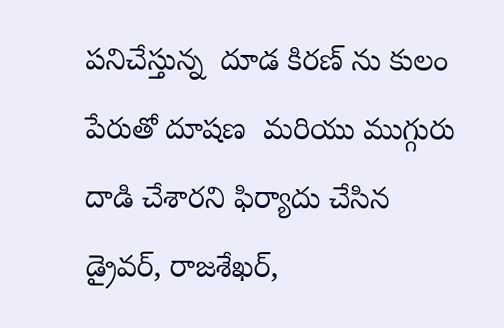పనిచేస్తున్న  దూడ కిరణ్ ను కులం పేరుతో దూషణ  మరియు ముగ్గురు దాడి చేశారని ఫిర్యాదు చేసిన డ్రైవర్, రాజశేఖర్,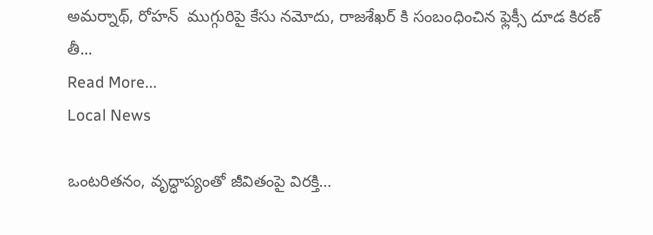అమర్నాథ్, రోహన్  ముగ్గురిపై కేసు నమోదు, రాజశేఖర్ కి సంబంధించిన ఫ్లెక్సీ దూడ కిరణ్ తీ...
Read More...
Local News

ఒంటరితనం, వృద్ధాప్యంతో జీవితంపై విరక్తి…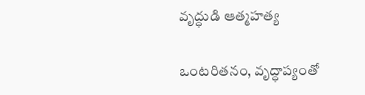వృద్ధుడి ఆత్మహత్య

ఒంటరితనం, వృద్ధాప్యంతో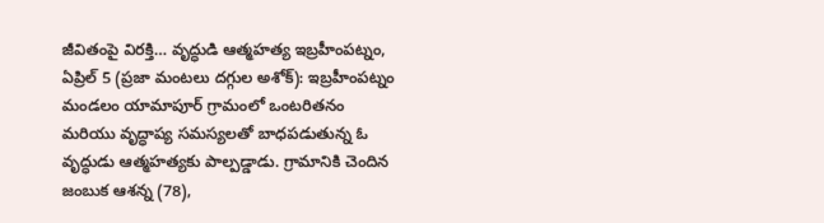జీవితంపై విరక్తి… వృద్ధుడి ఆత్మహత్య ఇబ్రహీంపట్నం, ఏప్రిల్ 5 (ప్రజా మంటలు దగ్గుల అశోక్): ఇబ్రహీంపట్నం మండలం యామాపూర్ గ్రామంలో ఒంటరితనం మరియు వృద్ధాప్య సమస్యలతో బాధపడుతున్న ఓ వృద్ధుడు ఆత్మహత్యకు పాల్పడ్డాడు. గ్రామానికి చెందిన జంబుక ఆశన్న (78),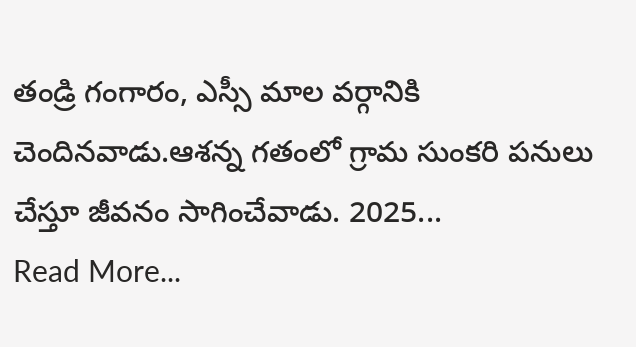తండ్రి గంగారం, ఎస్సీ మాల వర్గానికి చెందినవాడు.ఆశన్న గతంలో గ్రామ సుంకరి పనులు చేస్తూ జీవనం సాగించేవాడు. 2025...
Read More...